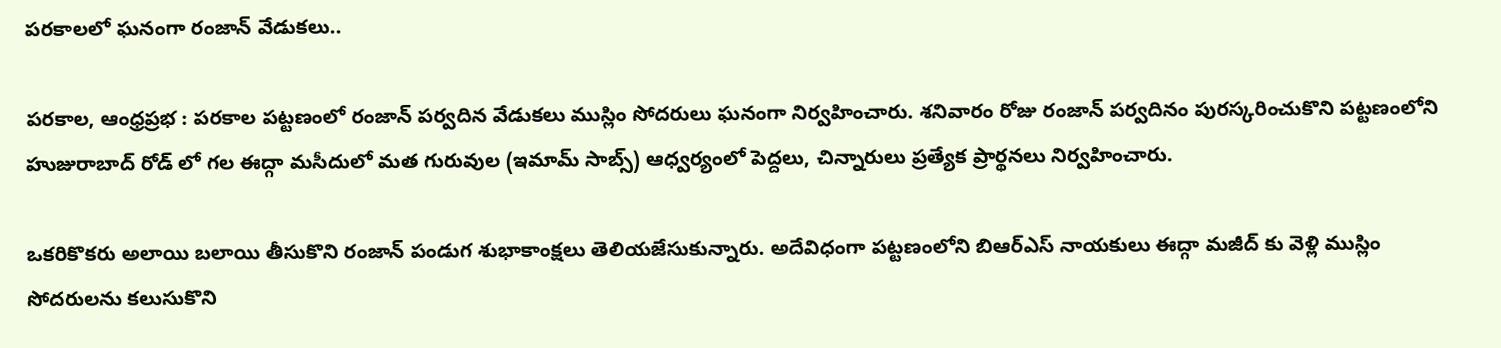పరకాలలో ఘనంగా రంజాన్ వేడుకలు..

పరకాల, ఆంధ్రప్రభ : పరకాల పట్టణంలో రంజాన్ పర్వదిన వేడుకలు ముస్లిం సోదరులు ఘనంగా నిర్వహించారు. శనివారం రోజు రంజాన్ పర్వదినం పురస్కరించుకొని పట్టణంలోని హుజురాబాద్ రోడ్ లో గల ఈద్గా మసీదులో మత గురువుల (ఇమామ్ సాబ్స్) ఆధ్వర్యంలో పెద్దలు, చిన్నారులు ప్రత్యేక ప్రార్థనలు నిర్వహించారు.

ఒకరికొకరు అలాయి బలాయి తీసుకొని రంజాన్ పండుగ శుభాకాంక్షలు తెలియజేసుకున్నారు. అదేవిధంగా పట్టణంలోని బిఆర్ఎస్ నాయకులు ఈద్గా మజీద్ కు వెళ్లి ముస్లిం సోదరులను కలుసుకొని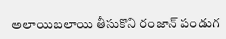అలాయిబలాయి తీసుకొని రంజాన్ పండుగ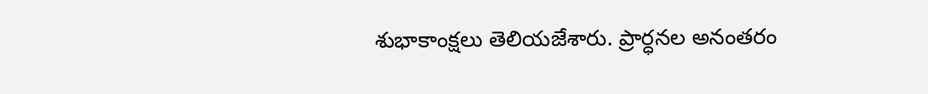శుభాకాంక్షలు తెలియజేశారు. ప్రార్ధనల అనంతరం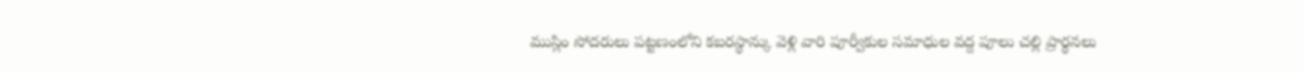ముస్లిం సోదరులు పట్టణంలోని కబరస్థాన్కు వెళ్లి వారి పూర్వీకుల సమాధుల వద్ద పూలు చల్లి ప్రార్థనలు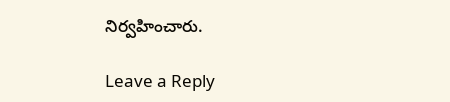నిర్వహించారు.

Leave a Reply